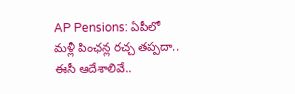AP Pensions: ఏపీలో మళ్లీ పింఛన్ల రచ్చ తప్పదా.. ఈసీ ఆదేశాలివే..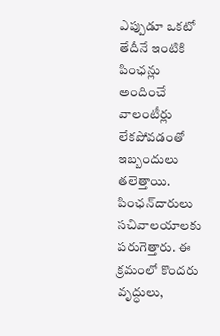ఎప్పుడూ ఒకటో తేదీనే ఇంటికి పింఛన్లు అందించే వాలంటీర్లు లేకపోవడంతో ఇబ్బందులు తలెత్తాయి. పింఛన్‌దారులు సచివాలయాలకు పరుగెత్తారు. ఈ క్రమంలో కొందరు వృద్ధులు,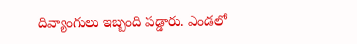దివ్యాంగులు ఇబ్బంది పడ్డారు. ఎండలో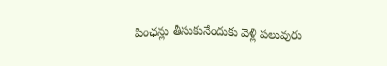పింఛన్లు తీసుకునేందుకు వెళ్లి పలువురు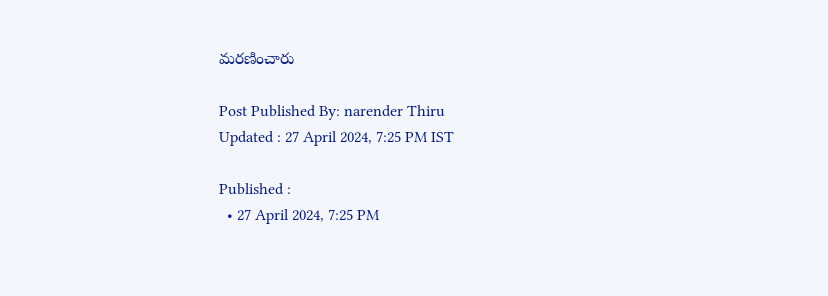మరణించారు

Post Published By: narender Thiru
Updated : 27 April 2024, 7:25 PM IST

Published :
  • 27 April 2024, 7:25 PM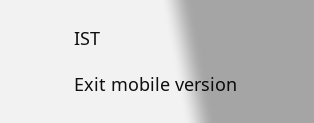IST

Exit mobile version